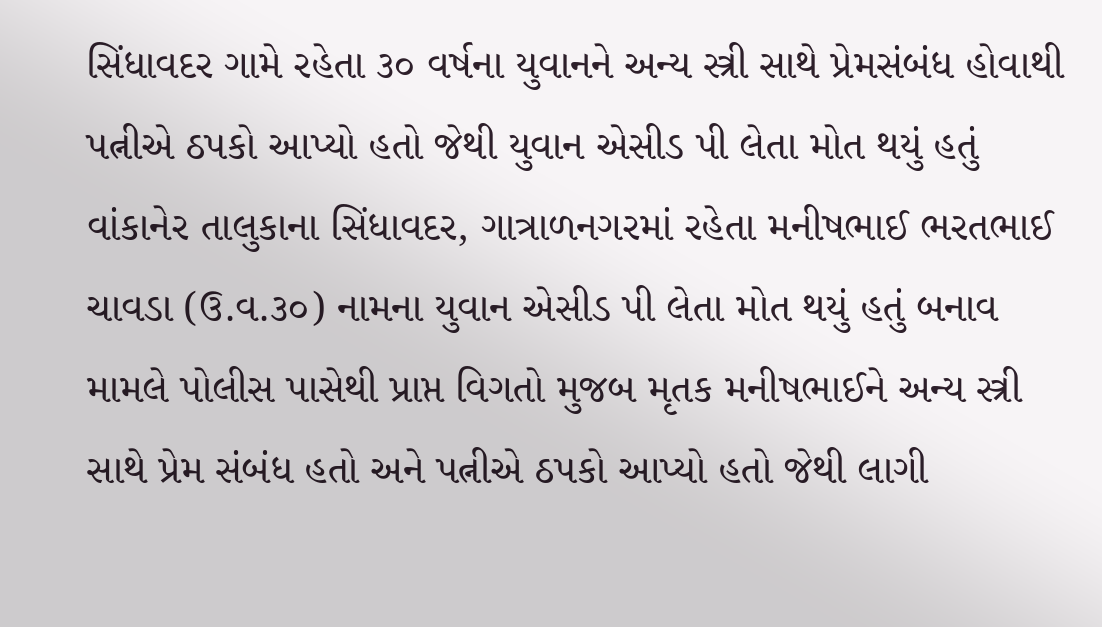સિંધાવદર ગામે રહેતા ૩૦ વર્ષના યુવાનને અન્ય સ્ત્રી સાથે પ્રેમસંબંધ હોવાથી પત્નીએ ઠપકો આપ્યો હતો જેથી યુવાન એસીડ પી લેતા મોત થયું હતું
વાંકાનેર તાલુકાના સિંધાવદર, ગાત્રાળનગરમાં રહેતા મનીષભાઈ ભરતભાઈ ચાવડા (ઉ.વ.૩૦) નામના યુવાન એસીડ પી લેતા મોત થયું હતું બનાવ મામલે પોલીસ પાસેથી પ્રાપ્ત વિગતો મુજબ મૃતક મનીષભાઈને અન્ય સ્ત્રી સાથે પ્રેમ સંબંધ હતો અને પત્નીએ ઠપકો આપ્યો હતો જેથી લાગી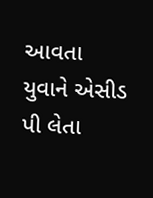આવતા યુવાને એસીડ પી લેતા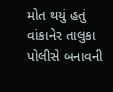મોત થયું હતું વાંકાનેર તાલુકા પોલીસે બનાવની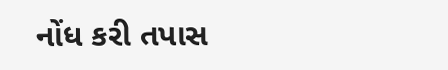નોંધ કરી તપાસ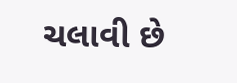ચલાવી છે